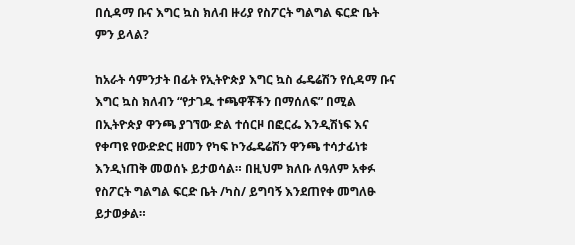በሲዳማ ቡና እግር ኳስ ክለብ ዙሪያ የስፖርት ግልግል ፍርድ ቤት ምን ይላል?

ከአራት ሳምንታት በፊት የኢትዮጵያ እግር ኳስ ፌዴሬሽን የሲዳማ ቡና እግር ኳስ ክለብን “የታገዱ ተጫዋቾችን በማሰለፍ” በሚል በኢትዮጵያ ዋንጫ ያገኘው ድል ተሰርዞ በፎርፌ እንዲሽነፍ እና የቀጣዩ የውድድር ዘመን የካፍ ኮንፌዴሬሽን ዋንጫ ተሳታፊነቱ እንዲነጠቅ መወሰኑ ይታወሳል። በዚህም ክለቡ ለዓለም አቀፉ የስፖርት ግልግል ፍርድ ቤት /ካስ/ ይግባኝ እንደጠየቀ መግለፁ ይታወቃል።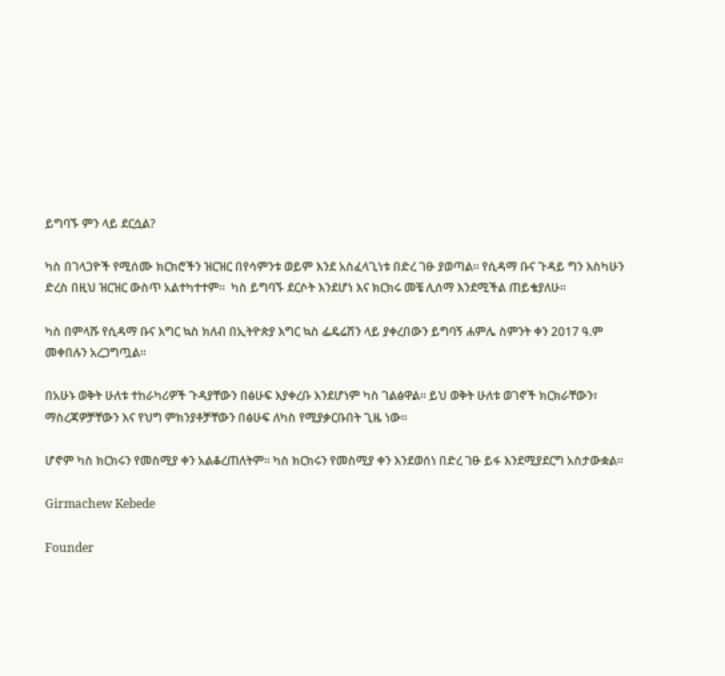ይግባኙ ምን ላይ ደርሷል?

ካስ በገላጋዮች የሚሰሙ ክርክሮችን ዝርዝር በየሳምንቱ ወይም እንደ አስፈላጊነቱ በድረ ገፁ ያወጣል። የሲዳማ ቡና ጉዳይ ግን እስካሁን ድረስ በዚህ ዝርዝር ውስጥ አልተካተተም።  ካስ ይግባኙ ደርሶት እንደሆነ እና ክርክሩ መቼ ሊሰማ እንደሚችል ጠይቄያለሁ።

ካስ በምላሹ የሲዳማ ቡና እግር ኳስ ክለብ በኢትዮጵያ እግር ኳስ ፌዴሬሽን ላይ ያቀረበውን ይግባኝ ሐምሌ ስምንት ቀን 2017 ዓ.ም መቀበሉን አረጋግጧል።

በአሁኑ ወቅት ሁለቱ ተከራካሪዎች ጉዳያቸውን በፅሁፍ እያቀረቡ እንደሆነም ካስ ገልፅዋል። ይህ ወቅት ሁለቱ ወገኖች ክርክራቸውን፣ ማስረጃዎቻቸውን እና የህግ ምክንያቶቻቸውን በፅሁፍ ለካስ የሚያቃርቡበት ጊዜ ነው።

ሆኖም ካስ ክርክሩን የመስሚያ ቀን አልቆረጠለትም። ካስ ክርክሩን የመስሚያ ቀን እንደወሰነ በድረ ገፁ ይፋ እንደሚያደርግ አስታውቋል።

Girmachew Kebede

Founder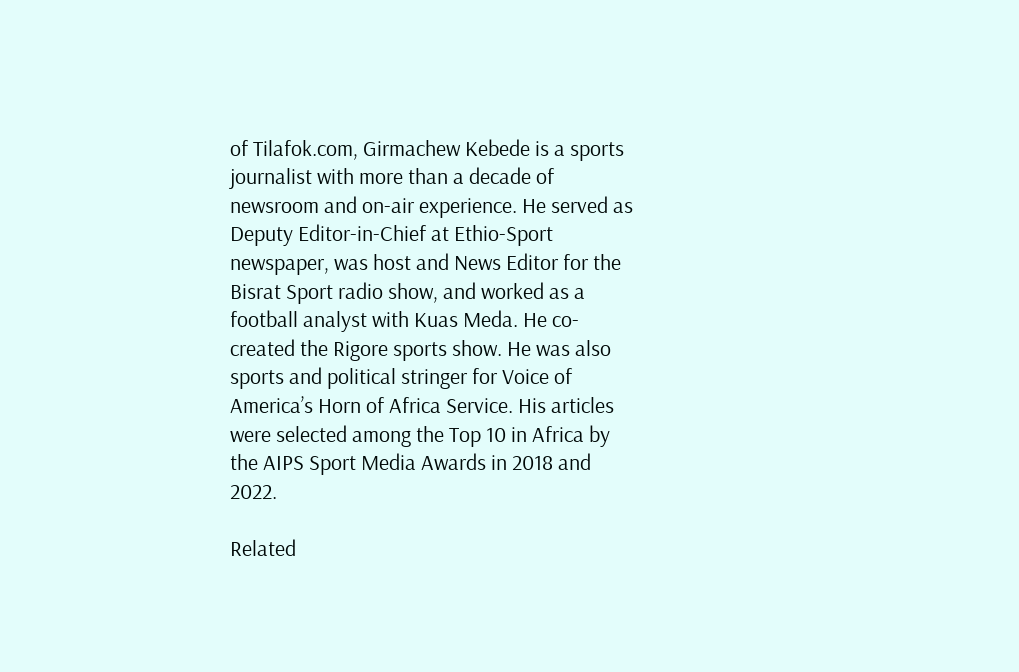of Tilafok.com, Girmachew Kebede is a sports journalist with more than a decade of newsroom and on-air experience. He served as Deputy Editor-in-Chief at Ethio-Sport newspaper, was host and News Editor for the Bisrat Sport radio show, and worked as a football analyst with Kuas Meda. He co-created the Rigore sports show. He was also sports and political stringer for Voice of America’s Horn of Africa Service. His articles were selected among the Top 10 in Africa by the AIPS Sport Media Awards in 2018 and 2022.

Related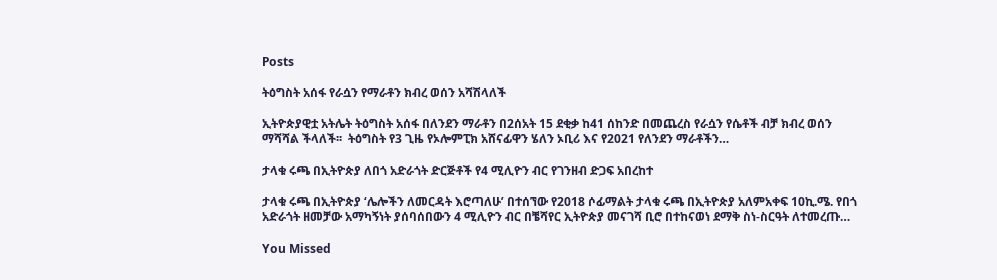Posts

ትዕግስት አሰፋ የራሷን የማራቶን ክብረ ወሰን አሻሽላለች

ኢትዮጵያዊቷ አትሌት ትዕግስት አሰፋ በለንደን ማራቶን በ2ሰአት 15 ደቂቃ ከ41 ሰከንድ በመጨረስ የራሷን የሴቶች ብቻ ክብረ ወሰን ማሻሻል ችላለች፡፡  ትዕግስት የ3 ጊዜ የኦሎምፒክ አሸናፊዋን ሄለን ኦቢሪ እና የ2021 የለንደን ማራቶችን…

ታላቁ ሩጫ በኢትዮጵያ ለበጎ አድራጎት ድርጅቶች የ4 ሚሊዮን ብር የገንዘብ ድጋፍ አበረከተ

ታላቁ ሩጫ በኢትዮጵያ ‘ሌሎችን ለመርዳት እሮጣለሁ’ በተሰኘው የ2018 ሶፊማልት ታላቁ ሩጫ በኢትዮጵያ አለምአቀፍ 10ኪ.ሜ. የበጎ አድራጎት ዘመቻው አማካኝነት ያሰባሰበውን 4 ሚሊዮን ብር በቼሻየር ኢትዮጵያ መናገሻ ቢሮ በተከናወነ ደማቅ ስነ-ስርዓት ለተመረጡ…

You Missed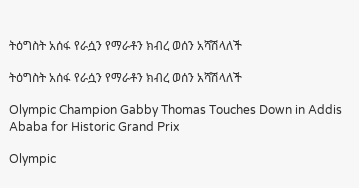ትዕግስት አሰፋ የራሷን የማራቶን ክብረ ወሰን አሻሽላለች

ትዕግስት አሰፋ የራሷን የማራቶን ክብረ ወሰን አሻሽላለች

Olympic Champion Gabby Thomas Touches Down in Addis Ababa for Historic Grand Prix

Olympic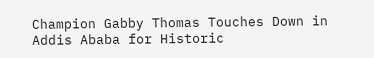Champion Gabby Thomas Touches Down in Addis Ababa for Historic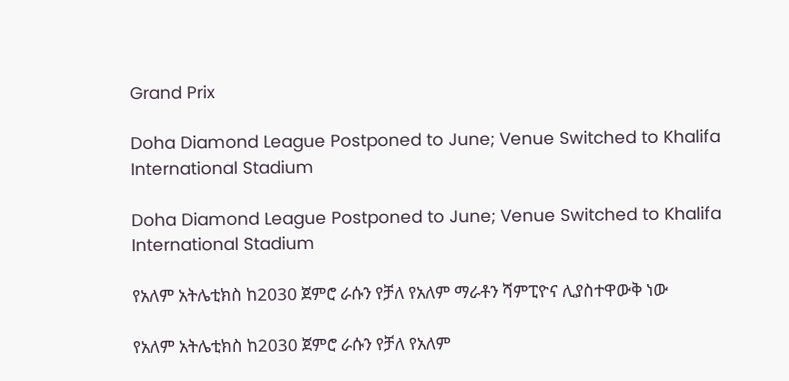Grand Prix

Doha Diamond League Postponed to June; Venue Switched to Khalifa International Stadium

Doha Diamond League Postponed to June; Venue Switched to Khalifa International Stadium

የአለም አትሌቲክስ ከ2030 ጀምሮ ራሱን የቻለ የአለም ማራቶን ሻምፒዮና ሊያስተዋውቅ ነው

የአለም አትሌቲክስ ከ2030 ጀምሮ ራሱን የቻለ የአለም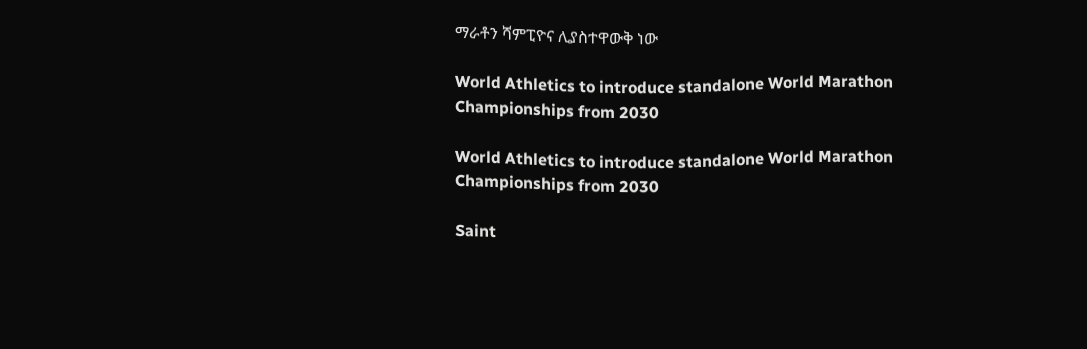ማራቶን ሻምፒዮና ሊያስተዋውቅ ነው

World Athletics to introduce standalone World Marathon Championships from 2030

World Athletics to introduce standalone World Marathon Championships from 2030

Saint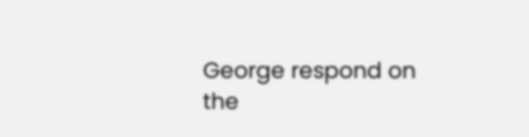George respond on the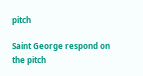pitch

Saint George respond on the pitch